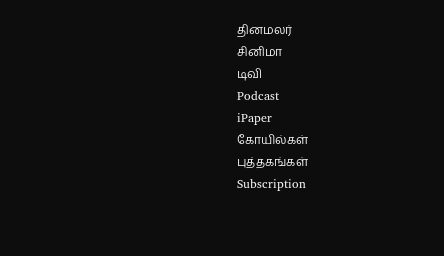தினமலர்
சினிமா
டிவி
Podcast
iPaper
கோயில்கள்
புத்தகங்கள்
Subscription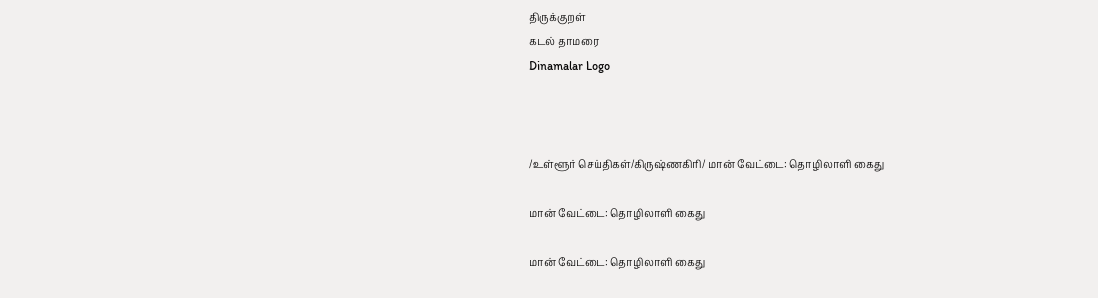திருக்குறள்
கடல் தாமரை
Dinamalar Logo



/உள்ளூர் செய்திகள்/கிருஷ்ணகிரி/ மான் வேட்டை: தொழிலாளி கைது

மான் வேட்டை: தொழிலாளி கைது

மான் வேட்டை: தொழிலாளி கைது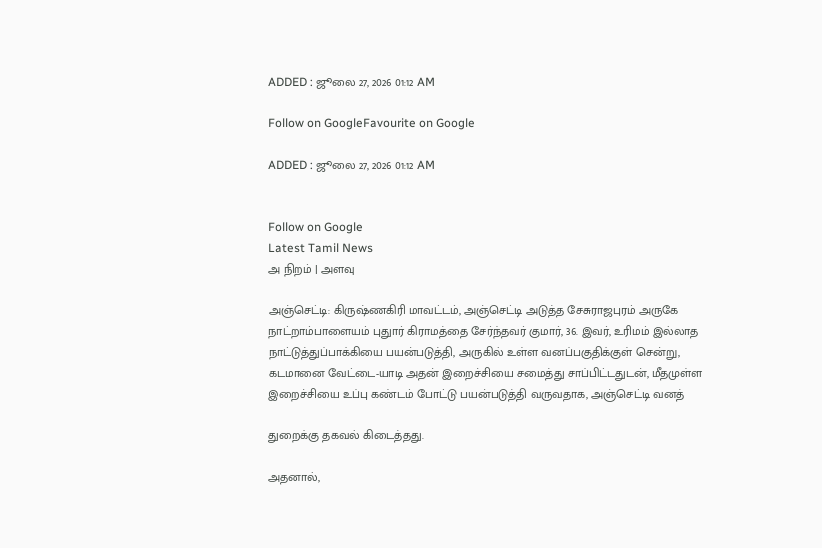ADDED : ஜூலை 27, 2026 01:12 AM

Follow on GoogleFavourite on Google

ADDED : ஜூலை 27, 2026 01:12 AM


Follow on Google
Latest Tamil News
அ நிறம் | அளவு

அஞ்செட்டி: கிருஷ்ணகிரி மாவட்டம், அஞ்செட்டி அடுத்த சேசுராஜபுரம் அருகே நாட்றாம்பாளையம் புதுார் கிராமத்தை சேர்ந்தவர் குமார், 36. இவர், உரிமம் இல்லாத நாட்டுத்துப்பாக்கியை பயன்படுத்தி, அருகில் உள்ள வனப்பகுதிக்குள் சென்று, கடமானை வேட்டை-யாடி அதன் இறைச்சியை சமைத்து சாப்பிட்டதுடன், மீதமுள்ள இறைச்சியை உப்பு கண்டம் போட்டு பயன்படுத்தி வருவதாக, அஞ்செட்டி வனத்

துறைக்கு தகவல் கிடைத்தது.

அதனால்,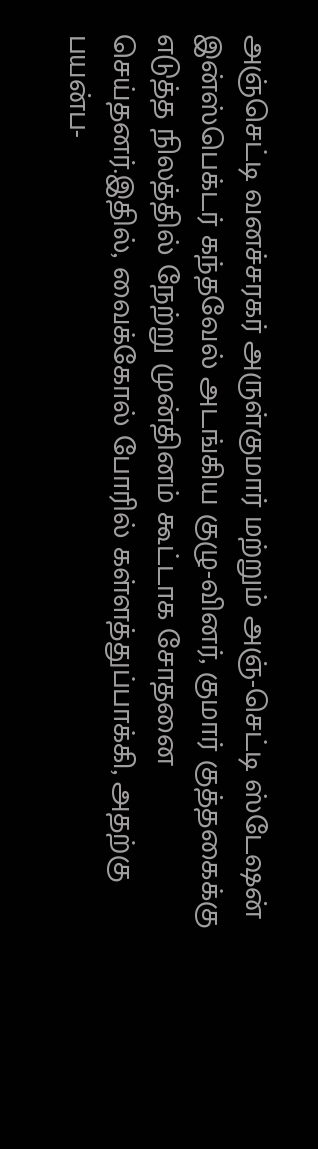அஞ்செட்டி வனச்சரகர் அருள்குமார் மற்றும் அஞ்-செட்டி ஸ்டேஷன் இன்ஸ்பெக்டர் கந்தவேல் அடங்கிய குழு-வினர், குமார் குத்தகைக்கு எடுத்த நிலத்தில் நேற்று முன்தினம் கூட்டாக சோதனை செய்தனர்.இதில், வைக்கோல் போரில் கள்ளத்துப்பாக்கி, அதற்கு பயன்ப-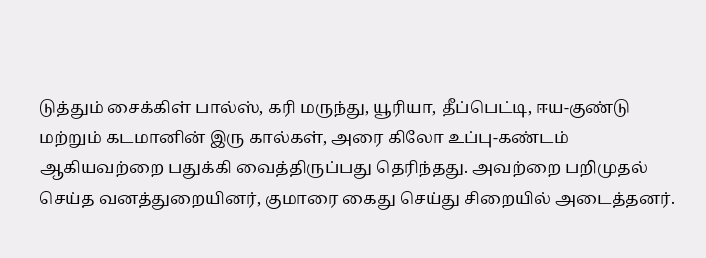டுத்தும் சைக்கிள் பால்ஸ், கரி மருந்து, யூரியா, தீப்பெட்டி, ஈய-குண்டு மற்றும் கடமானின் இரு கால்கள், அரை கிலோ உப்பு-கண்டம் ஆகியவற்றை பதுக்கி வைத்திருப்பது தெரிந்தது. அவற்றை பறிமுதல் செய்த வனத்துறையினர், குமாரை கைது செய்து சிறையில் அடைத்தனர்.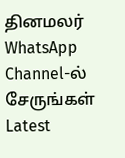தினமலர் WhatsApp Channel-ல் சேருங்கள்
Latest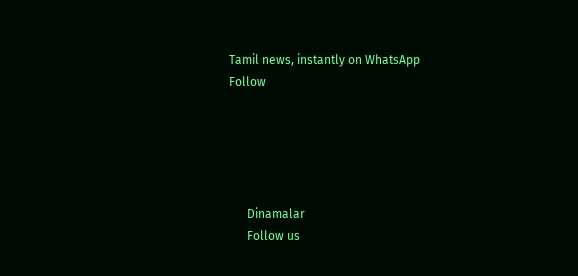Tamil news, instantly on WhatsApp
Follow





      Dinamalar
      Follow us